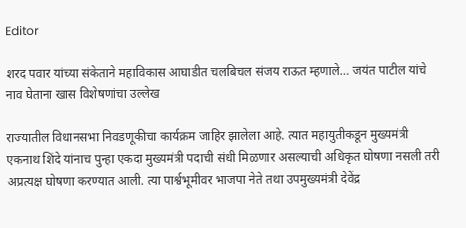Editor

शरद पवार यांच्या संकेताने महाविकास आघाडीत चलबिचल संजय राऊत म्हणाले… जयंत पाटील यांचे नाव घेताना खास विशेषणांचा उल्लेख

राज्यातील विधानसभा निवडणूकीचा कार्यक्रम जाहिर झालेला आहे. त्यात महायुतीकडून मुख्यमंत्री एकनाथ शिंदे यांनाच पुन्हा एकदा मुख्यमंत्री पदाची संधी मिळणार असल्याची अधिकृत घोषणा नसली तरी अप्रत्यक्ष घोषणा करण्यात आली. त्या पार्श्वभूमीवर भाजपा नेते तथा उपमुख्यमंत्री देवेंद्र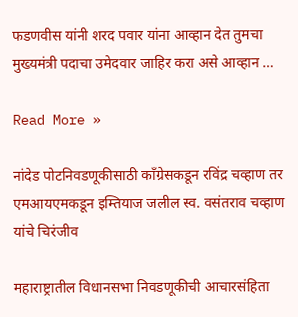फडणवीस यांनी शरद पवार यांना आव्हान देत तुमचा मुख्यमंत्री पदाचा उमेदवार जाहिर करा असे आव्हान …

Read More »

नांदेड पोटनिवडणूकीसाठी काँग्रेसकडून रविंद्र चव्हाण तर एमआयएमकडून इम्तियाज जलील स्व. वसंतराव चव्हाण यांचे चिरंजीव

महाराष्ट्रातील विधानसभा निवडणूकीची आचारसंहिता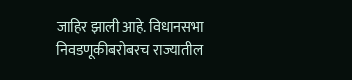जाहिर झाली आहे. विधानसभा निवडणूकीबरोबरच राज्यातील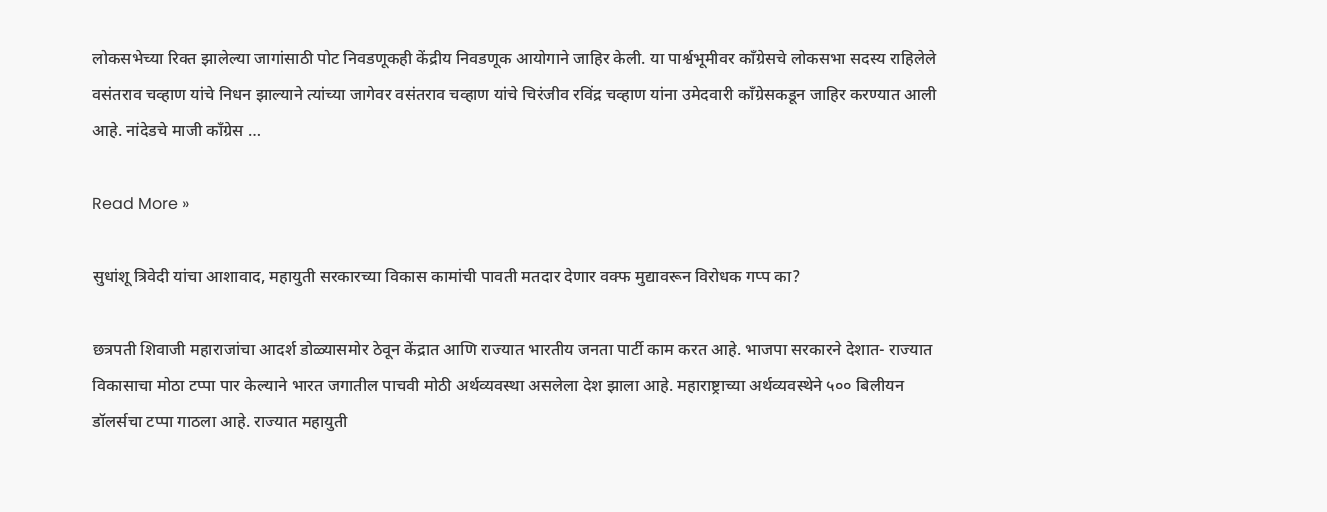लोकसभेच्या रिक्त झालेल्या जागांसाठी पोट निवडणूकही केंद्रीय निवडणूक आयोगाने जाहिर केली. या पार्श्वभूमीवर काँग्रेसचे लोकसभा सदस्य राहिलेले वसंतराव चव्हाण यांचे निधन झाल्याने त्यांच्या जागेवर वसंतराव चव्हाण यांचे चिरंजीव रविंद्र चव्हाण यांना उमेदवारी काँग्रेसकडून जाहिर करण्यात आली आहे. नांदेडचे माजी काँग्रेस …

Read More »

सुधांशू त्रिवेदी यांचा आशावाद, महायुती सरकारच्या विकास कामांची पावती मतदार देणार वक्फ मुद्यावरून विरोधक गप्प का?

छत्रपती शिवाजी महाराजांचा आदर्श डोळ्यासमोर ठेवून केंद्रात आणि राज्यात भारतीय जनता पार्टी काम करत आहे. भाजपा सरकारने देशात- राज्यात विकासाचा मोठा टप्पा पार केल्याने भारत जगातील पाचवी मोठी अर्थव्यवस्था असलेला देश झाला आहे. महाराष्ट्राच्या अर्थव्यवस्थेने ५०० बिलीयन डॉलर्सचा टप्पा गाठला आहे. राज्यात महायुती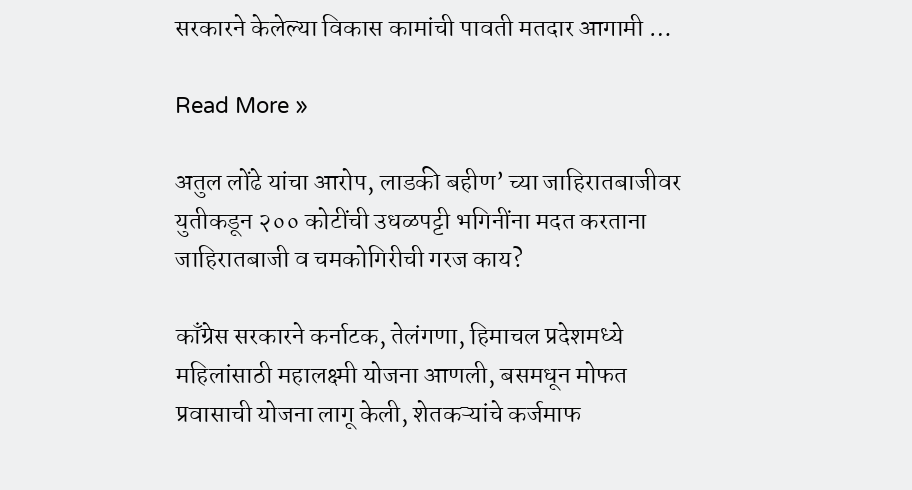सरकारने केलेल्या विकास कामांची पावती मतदार आगामी …

Read More »

अतुल लोंढे यांचा आरोप, लाडकी बहीण’ च्या जाहिरातबाजीवर युतीकडून २०० कोटींची उधळपट्टी भगिनींना मदत करताना जाहिरातबाजी व चमकोगिरीची गरज काय?

काँग्रेस सरकारने कर्नाटक, तेलंगणा, हिमाचल प्रदेशमध्ये महिलांसाठी महालक्ष्मी योजना आणली, बसमधून मोफत प्रवासाची योजना लागू केली, शेतकऱ्यांचे कर्जमाफ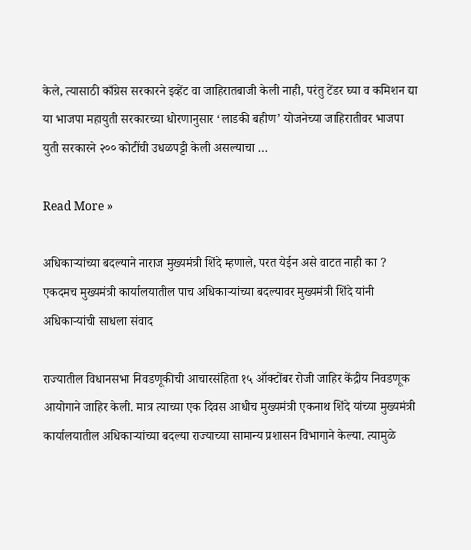केले, त्यासाठी काँग्रेस सरकारने इव्हेंट वा जाहिरातबाजी केली नाही, परंतु टेंडर घ्या व कमिशन द्या या भाजपा महायुती सरकारच्या धोरणानुसार ‘लाडकी बहीण’ योजनेच्या जाहिरातीवर भाजपा युती सरकारने २०० कोटींची उधळपट्टी केली असल्याचा …

Read More »

अधिकाऱ्यांच्या बदल्याने नाराज मुख्यमंत्री शिंदे म्हणाले, परत येईन असे वाटत नाही का ? एकदमच मुख्यमंत्री कार्यालयातील पाच अधिकाऱ्यांच्या बदल्यावर मुख्यमंत्री शिंदे यांनी अधिकाऱ्यांची साधला संवाद

राज्यातील विधानसभा निवडणूकीची आचारसंहिता १५ ऑक्टोंबर रोजी जाहिर केंद्रीय निवडणूक आयोगाने जाहिर केली. मात्र त्याच्या एक दिवस आधीच मुख्यमंत्री एकनाथ शिंदे यांच्या मुख्यमंत्री कार्यालयातील अधिकाऱ्यांच्या बदल्या राज्याच्या सामान्य प्रशासन विभागाने केल्या. त्यामुळे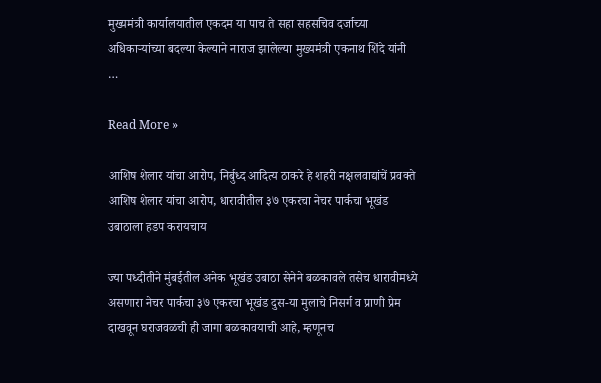मुख्यमंत्री कार्यालयातील एकदम या पाच ते सहा सहसचिव दर्जाच्या अधिकाऱ्यांच्या बदल्या केल्याने नाराज झालेल्या मुख्यमंत्री एकनाथ शिंदे यांनी …

Read More »

आशिष शेलार यांचा आरोप, निर्बुध्‍द आदित्‍य ठाकरे हे शहरी नक्षलवाद्यांचें प्रवक्‍ते आशिष शेलार यांचा आरोप, धारावीतील ३७ एकरचा नेचर पार्कचा भूखंड उबाठाला हडप करायचाय

ज्‍या पध्‍दीतीने मुंबईतील अनेक भूखंड उबाठा सेनेने बळकावले तसेच धारावीमध्‍ये असणारा नेचर पार्कचा ३७ एकरचा भूखंड दुस-या मुलाचे निसर्ग व प्राणी प्रेम दाखवून घराजवळची ही जागा बळकावयाची आहे, म्‍हणूनच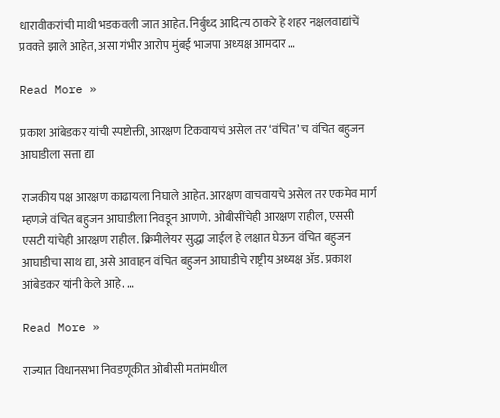धारावीकरांची माथी भडकवली जात आहेत. निर्बुध्‍द आदित्‍य ठाकरे हे शहर नक्षलवाद्यांचें प्रवक्‍ते झाले आहेत, असा गंभीर आरोप मुंबई भाजपा अध्‍यक्ष आमदार …

Read More »

प्रकाश आंबेडकर यांची स्पष्टोक्ती, आरक्षण टिकवायचं असेल तर ‘वंचित’ च वंचित बहुजन आघाडीला सत्ता द्या

राजकीय पक्ष आरक्षण काढायला निघाले आहेत. आरक्षण वाचवायचे असेल तर एकमेव मार्ग म्हणजे वंचित बहुजन आघाडीला निवडून आणणे. ओबीसींचेही आरक्षण राहील, एससी एसटी यांचेही आरक्षण राहील. क्रिमीलेयर सुद्धा जाईल हे लक्षात घेऊन वंचित बहुजन आघाडीचा साथ द्या, असे आवाहन वंचित बहुजन आघाडीचे राष्ट्रीय अध्यक्ष ॲड. प्रकाश आंबेडकर यांनी केले आहे. …

Read More »

राज्यात विधानसभा निवडणूकीत ओबीसी मतांमधील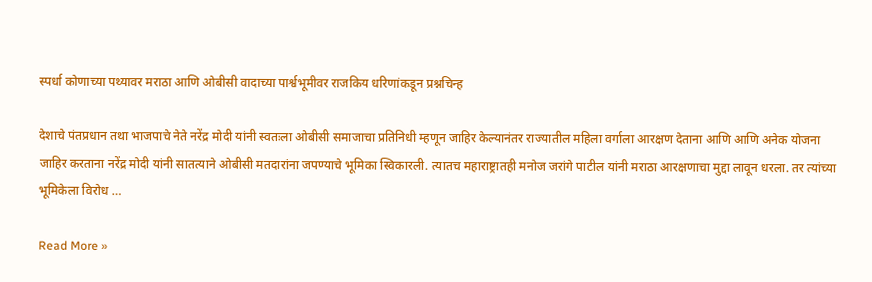स्पर्धा कोणाच्या पथ्यावर मराठा आणि ओबीसी वादाच्या पार्श्वभूमीवर राजकिय धरिणांकडून प्रश्नचिन्ह

देशाचे पंतप्रधान तथा भाजपाचे नेते नरेंद्र मोदी यांनी स्वतःला ओबीसी समाजाचा प्रतिनिधी म्हणून जाहिर केल्यानंतर राज्यातील महिला वर्गाला आरक्षण देताना आणि आणि अनेक योजना जाहिर करताना नरेंद्र मोदी यांनी सातत्याने ओबीसी मतदारांना जपण्याचे भूमिका स्विकारली. त्यातच महाराष्ट्रातही मनोज जरांगे पाटील यांनी मराठा आरक्षणाचा मुद्दा लावून धरला. तर त्यांच्या भूमिकेला विरोध …

Read More »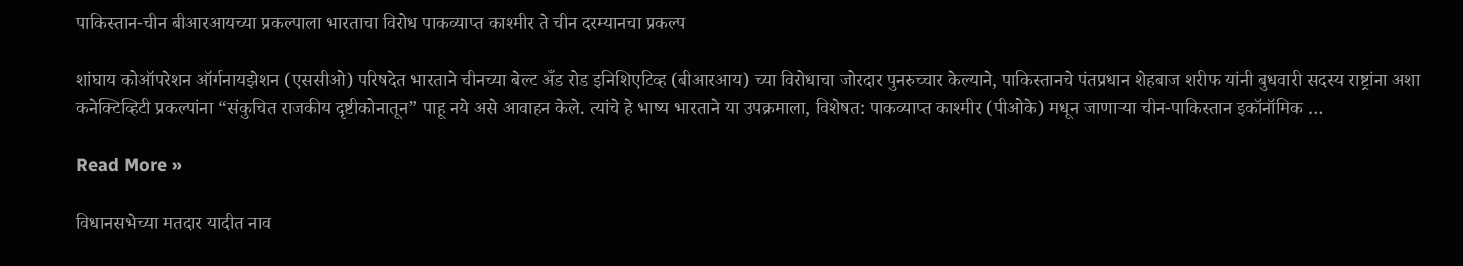पाकिस्तान-चीन बीआरआयच्या प्रकल्पाला भारताचा विरोध पाकव्याप्त काश्मीर ते चीन दरम्यानचा प्रकल्प

शांघाय कोऑपरेशन ऑर्गनायझेशन (एससीओ) परिषदेत भारताने चीनच्या बेल्ट अँड रोड इनिशिएटिव्ह (बीआरआय) च्या विरोधाचा जोरदार पुनरुच्चार केल्याने, पाकिस्तानचे पंतप्रधान शेहबाज शरीफ यांनी बुधवारी सदस्य राष्ट्रांना अशा कनेक्टिव्हिटी प्रकल्पांना “संकुचित राजकीय दृष्टीकोनातून” पाहू नये असे आवाहन केले. त्यांचे हे भाष्य भारताने या उपक्रमाला, विशेषत: पाकव्याप्त काश्मीर (पीओके) मधून जाणाऱ्या चीन-पाकिस्तान इकॉनॉमिक …

Read More »

विधानसभेच्या मतदार यादीत नाव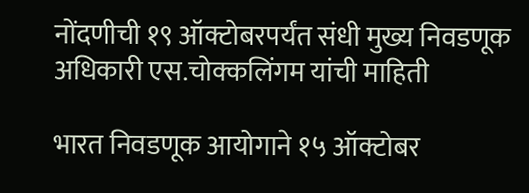नोंदणीची १९ ऑक्टोबरपर्यंत संधी मुख्य निवडणूक अधिकारी एस.चोक्कलिंगम यांची माहिती

भारत निवडणूक आयोगाने १५ ऑक्टोबर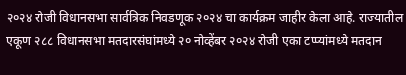२०२४ रोजी विधानसभा सार्वत्रिक निवडणूक २०२४ चा कार्यक्रम जाहीर केला आहे. राज्यातील एकूण २८८ विधानसभा मतदारसंघांमध्ये २० नोव्हेंबर २०२४ रोजी एका टप्प्यांमध्ये मतदान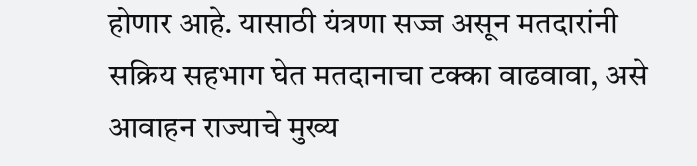होणार आहे. यासाठी यंत्रणा सज्ज असून मतदारांनी सक्रिय सहभाग घेत मतदानाचा टक्का वाढवावा, असे आवाहन राज्याचे मुख्य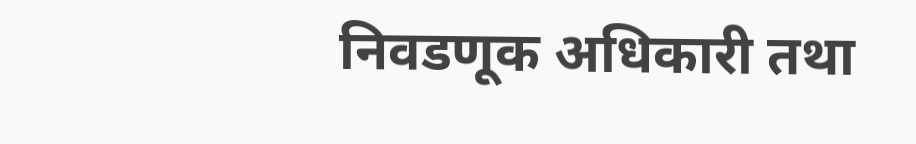निवडणूक अधिकारी तथा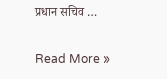प्रधान सचिव …

Read More »